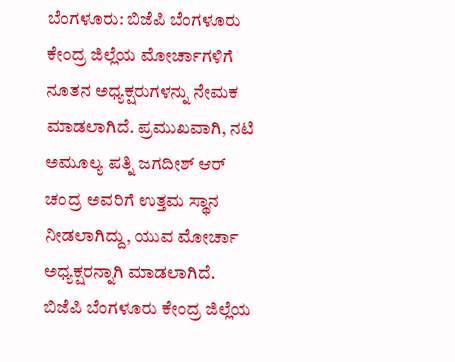ಬೆಂಗಳೂರು: ಬಿಜೆಪಿ ಬೆಂಗಳೂರು ಕೇಂದ್ರ ಜಿಲ್ಲೆಯ ಮೋರ್ಚಾಗಳಿಗೆ ನೂತನ ಅಧ್ಯಕ್ಷರುಗಳನ್ನು ನೇಮಕ ಮಾಡಲಾಗಿದೆ. ಪ್ರಮುಖವಾಗಿ, ನಟಿ ಅಮೂಲ್ಯ ಪತ್ನಿ ಜಗದೀಶ್ ಆರ್ ಚಂದ್ರ ಅವರಿಗೆ ಉತ್ತಮ ಸ್ಥಾನ ನೀಡಲಾಗಿದ್ದು, ಯುವ ಮೋರ್ಚಾ ಅಧ್ಯಕ್ಷರನ್ನಾಗಿ ಮಾಡಲಾಗಿದೆ.
ಬಿಜೆಪಿ ಬೆಂಗಳೂರು ಕೇಂದ್ರ ಜಿಲ್ಲೆಯ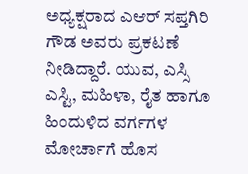ಅಧ್ಯಕ್ಷರಾದ ಎಆರ್ ಸಪ್ತಗಿರಿ ಗೌಡ ಅವರು ಪ್ರಕಟಣೆ ನೀಡಿದ್ದಾರೆ. ಯುವ, ಎಸ್ಸಿ ಎಸ್ಟಿ, ಮಹಿಳಾ, ರೈತ ಹಾಗೂ ಹಿಂದುಳಿದ ವರ್ಗಗಳ ಮೋರ್ಚಾಗೆ ಹೊಸ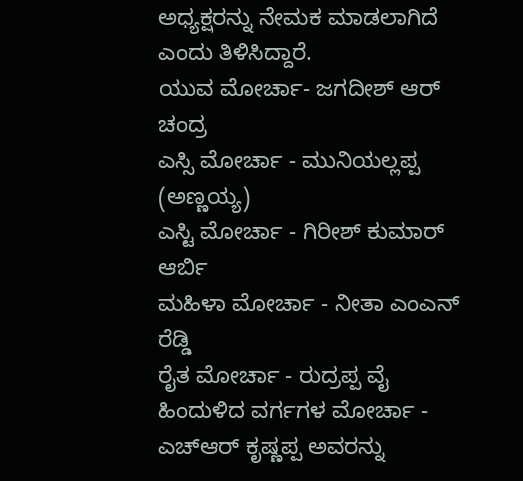ಅಧ್ಯಕ್ಷರನ್ನು ನೇಮಕ ಮಾಡಲಾಗಿದೆ ಎಂದು ತಿಳಿಸಿದ್ದಾರೆ.
ಯುವ ಮೋರ್ಚಾ- ಜಗದೀಶ್ ಆರ್ ಚಂದ್ರ
ಎಸ್ಸಿ ಮೋರ್ಚಾ - ಮುನಿಯಲ್ಲಪ್ಪ (ಅಣ್ಣಯ್ಯ)
ಎಸ್ಟಿ ಮೋರ್ಚಾ - ಗಿರೀಶ್ ಕುಮಾರ್ ಆರ್ಬಿ
ಮಹಿಳಾ ಮೋರ್ಚಾ - ನೀತಾ ಎಂಎನ್ ರೆಡ್ಡಿ
ರೈತ ಮೋರ್ಚಾ - ರುದ್ರಪ್ಪ ವೈ
ಹಿಂದುಳಿದ ವರ್ಗಗಳ ಮೋರ್ಚಾ - ಎಚ್ಆರ್ ಕೃಷ್ಣಪ್ಪ ಅವರನ್ನು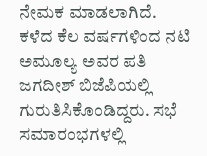ನೇಮಕ ಮಾಡಲಾಗಿದೆ.
ಕಳೆದ ಕೆಲ ವರ್ಷಗಳಿಂದ ನಟಿ ಅಮೂಲ್ಯ ಅವರ ಪತಿ ಜಗದೀಶ್ ಬಿಜೆಪಿಯಲ್ಲಿ ಗುರುತಿಸಿಕೊಂಡಿದ್ದರು. ಸಭೆ ಸಮಾರಂಭಗಳಲ್ಲಿ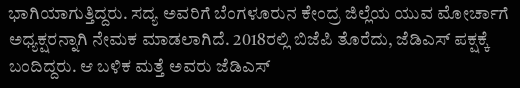ಭಾಗಿಯಾಗುತ್ತಿದ್ದರು. ಸದ್ಯ ಅವರಿಗೆ ಬೆಂಗಳೂರುನ ಕೇಂದ್ರ ಜಿಲ್ಲೆಯ ಯುವ ಮೋರ್ಚಾಗೆ ಅಧ್ಯಕ್ಷರನ್ನಾಗಿ ನೇಮಕ ಮಾಡಲಾಗಿದೆ. 2018ರಲ್ಲಿ ಬಿಜೆಪಿ ತೊರೆದು, ಜೆಡಿಎಸ್ ಪಕ್ಷಕ್ಕೆ ಬಂದಿದ್ದರು. ಆ ಬಳಿಕ ಮತ್ತೆ ಅವರು ಜೆಡಿಎಸ್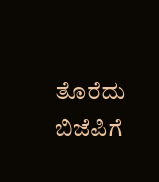ತೊರೆದು ಬಿಜೆಪಿಗೆ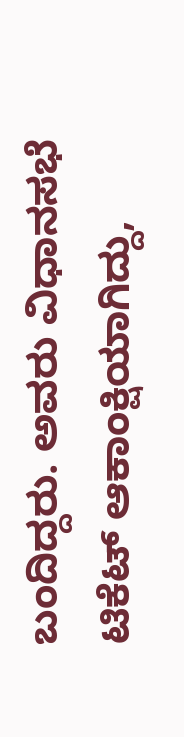ಬಂದಿದ್ದರು. ಅವರು ವಿಧಾನಸಭೆ ಟಿಕೆಟ್ ಆಕಾಂಕ್ಷಿಯಾಗಿದ್ದು,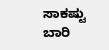ಸಾಕಷ್ಟು ಬಾರಿ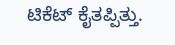ಟಿಕೆಟ್ ಕೈತಪ್ಪಿತ್ತು.